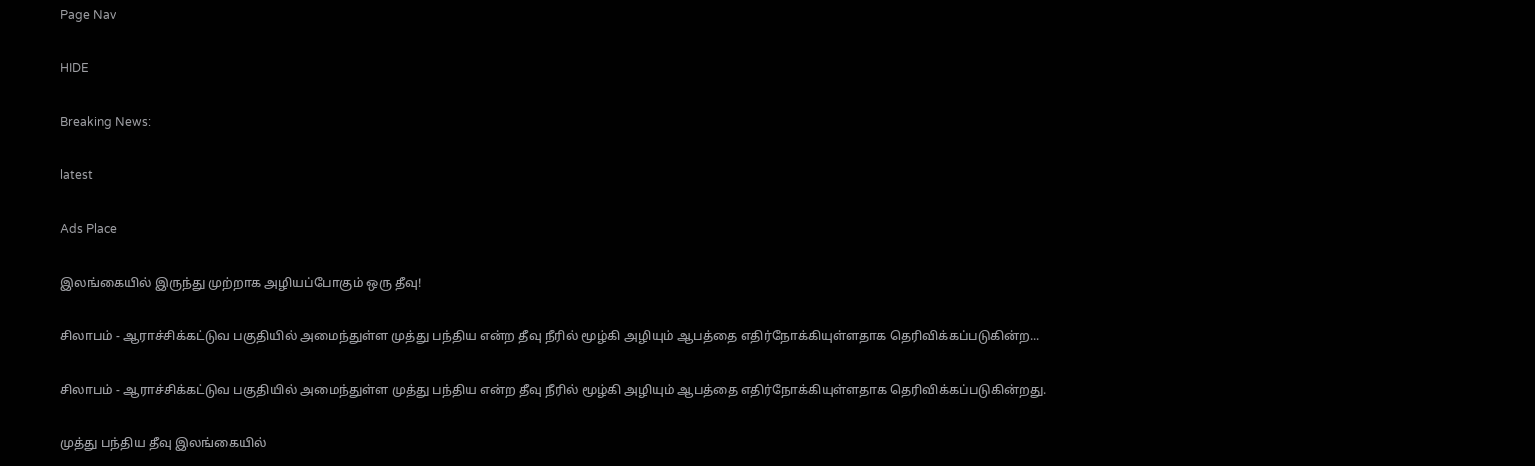Page Nav

HIDE

Breaking News:

latest

Ads Place

இலங்கையில் இருந்து முற்றாக அழியப்போகும் ஒரு தீவு!

சிலாபம் - ஆராச்சிக்கட்டுவ பகுதியில் அமைந்துள்ள முத்து பந்திய என்ற தீவு நீரில் மூழ்கி அழியும் ஆபத்தை எதிர்நோக்கியுள்ளதாக தெரிவிக்கப்படுகின்ற...

சிலாபம் - ஆராச்சிக்கட்டுவ பகுதியில் அமைந்துள்ள முத்து பந்திய என்ற தீவு நீரில் மூழ்கி அழியும் ஆபத்தை எதிர்நோக்கியுள்ளதாக தெரிவிக்கப்படுகின்றது.

முத்து பந்திய தீவு இலங்கையில்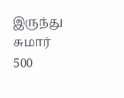இருந்து சுமார் 500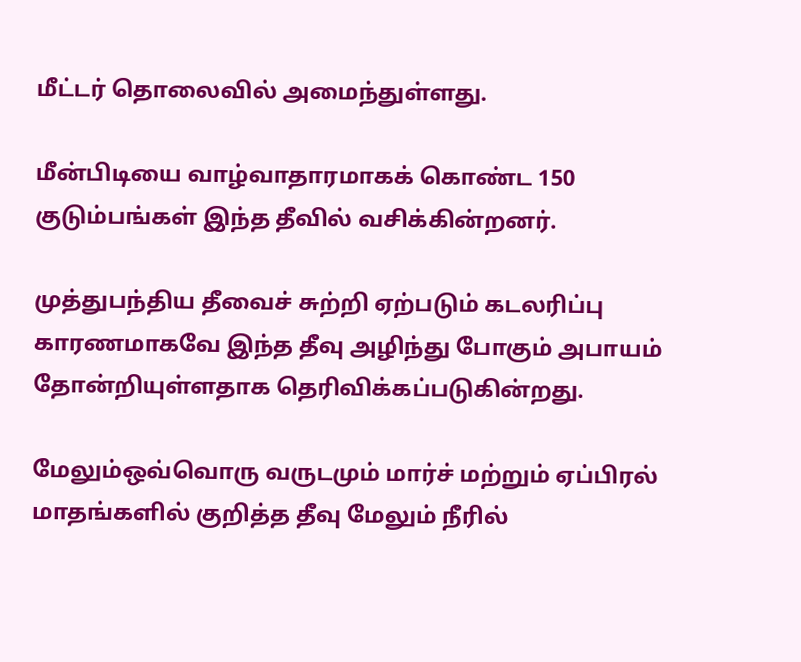மீட்டர் தொலைவில் அமைந்துள்ளது.

மீன்பிடியை வாழ்வாதாரமாகக் கொண்ட 150 குடும்பங்கள் இந்த தீவில் வசிக்கின்றனர்.

முத்துபந்திய தீவைச் சுற்றி ஏற்படும் கடலரிப்பு காரணமாகவே இந்த தீவு அழிந்து போகும் அபாயம் தோன்றியுள்ளதாக தெரிவிக்கப்படுகின்றது.

மேலும்ஒவ்வொரு வருடமும் மார்ச் மற்றும் ஏப்பிரல் மாதங்களில் குறித்த தீவு மேலும் நீரில்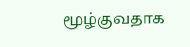மூழ்குவதாக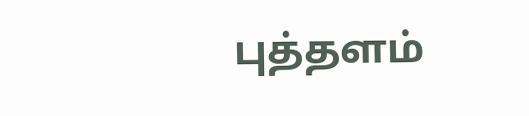புத்தளம்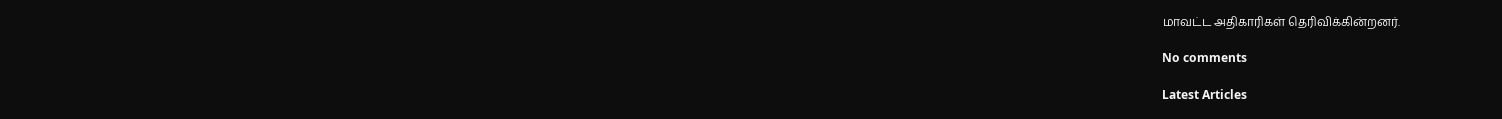மாவட்ட அதிகாரிகள் தெரிவிக்கின்றனர்.

No comments

Latest Articles